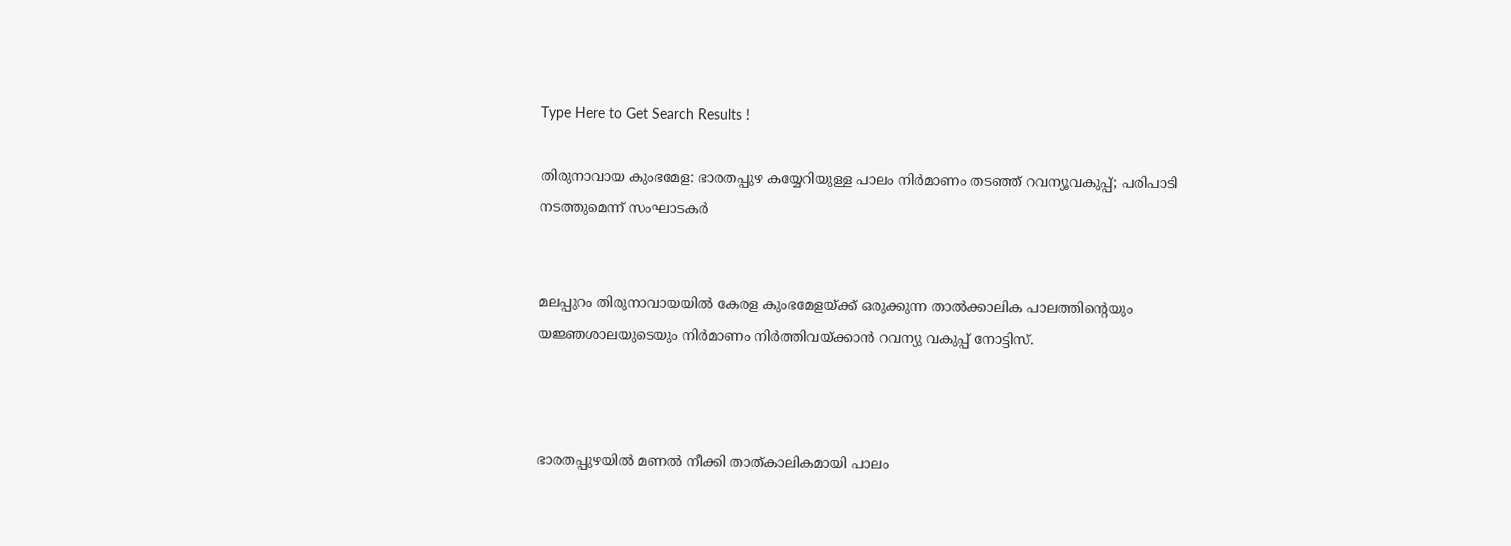Type Here to Get Search Results !

തിരുനാവായ കുംഭമേള: ഭാരതപ്പുഴ കയ്യേറിയുള്ള പാലം നിര്‍മാണം തടഞ്ഞ് റവന്യൂവകുപ്പ്; പരിപാടി നടത്തുമെന്ന് സംഘാടകര്‍


മലപ്പുറം തിരുനാവായയില്‍ കേരള കുംഭമേളയ്ക്ക് ഒരുക്കുന്ന താല്‍ക്കാലിക പാലത്തിൻ്റെയും യജ്ഞശാലയുടെയും നിർമാണം നിർത്തിവയ്ക്കാൻ റവന്യു വകുപ്പ് നോട്ടിസ്.



ഭാരതപ്പുഴയില്‍ മണല്‍ നീക്കി താത്കാലികമായി പാലം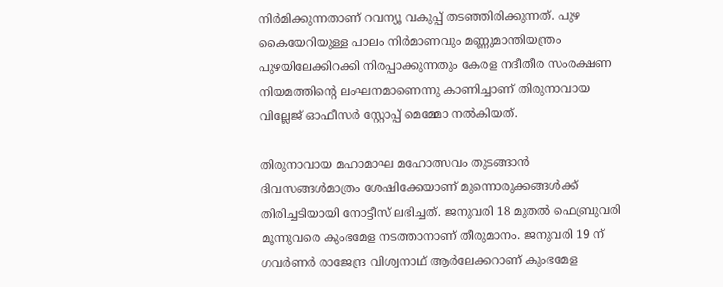നിർമിക്കുന്നതാണ് റവന്യൂ വകുപ്പ് തടഞ്ഞിരിക്കുന്നത്. പുഴ കൈയേറിയുള്ള പാലം നിർമാണവും മണ്ണുമാന്തിയന്ത്രം പുഴയിലേക്കിറക്കി നിരപ്പാക്കുന്നതും കേരള നദീതീര സംരക്ഷണ നിയമത്തിൻ്റെ ലംഘനമാണെന്നു കാണിച്ചാണ് തിരുനാവായ വില്ലേജ് ഓഫീസർ സ്റ്റോപ്പ്‌ മെമ്മോ നല്‍കിയത്.

തിരുനാവായ മഹാമാഘ മഹോത്സവം തുടങ്ങാൻ ദിവസങ്ങള്‍മാത്രം ശേഷിക്കേയാണ് മുന്നൊരുക്കങ്ങള്‍ക്ക് തിരിച്ചടിയായി നോട്ടീസ് ലഭിച്ചത്. ജനുവരി 18 മുതല്‍ ഫെബ്രുവരി മൂന്നുവരെ കുംഭമേള നടത്താനാണ് തീരുമാനം. ജനുവരി 19 ന് ഗവർണർ രാജേന്ദ്ര വിശ്വനാഥ് ആർലേക്കറാണ് കുംഭമേള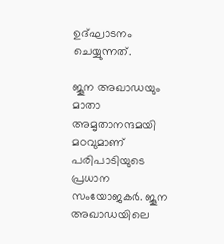ഉദ്ഘാടനം ചെയ്യുന്നത്.

ജൂന അഖാഡയും മാതാ അമൃതാനന്ദമയി മഠവുമാണ് പരിപാടിയുടെ പ്രധാന സംയോജകര്‍. ജൂന അഖാഡയിലെ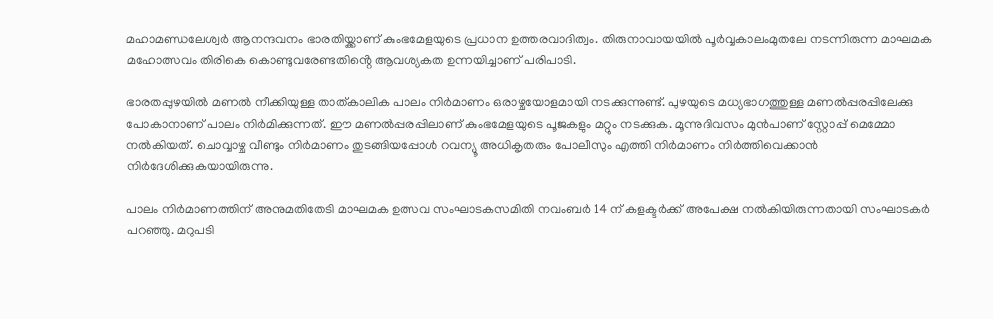മഹാമണ്ഡലേശ്വര്‍ ആനന്ദവനം ഭാരതിയ്ക്കാണ് കുംഭമേളയുടെ പ്രധാന ഉത്തരവാദിത്വം. തിരുനാവായയില്‍ പൂര്‍വ്വകാലംമുതലേ നടന്നിരുന്ന മാഘമക മഹോത്സവം തിരികെ കൊണ്ടുവരേണ്ടതിൻ്റെ ആവശ്യകത ഉന്നയിച്ചാണ് പരിപാടി.

ഭാരതപ്പുഴയില്‍ മണല്‍ നീക്കിയുള്ള താത്കാലിക പാലം നിർമാണം ഒരാഴ്ചയോളമായി നടക്കുന്നുണ്ട്. പുഴയുടെ മധ്യഭാഗത്തുള്ള മണല്‍പ്പരപ്പിലേക്കു പോകാനാണ് പാലം നിർമിക്കുന്നത്. ഈ മണല്‍പ്പരപ്പിലാണ് കുംഭമേളയുടെ പൂജകളും മറ്റും നടക്കുക. മൂന്നുദിവസം മുൻപാണ് സ്റ്റോപ്പ് മെമ്മോ നല്‍കിയത്. ചൊവ്വാഴ്ച വീണ്ടും നിർമാണം തുടങ്ങിയപ്പോള്‍ റവന്യൂ അധികൃതരും പോലീസും എത്തി നിർമാണം നിർത്തിവെക്കാൻ നിർദേശിക്കുകയായിരുന്നു.

പാലം നിർമാണത്തിന് അനുമതിതേടി മാഘമക ഉത്സവ സംഘാടകസമിതി നവംബർ 14 ന് കളക്ടർക്ക് അപേക്ഷ നല്‍കിയിരുന്നതായി സംഘാടകർ പറഞ്ഞു. മറുപടി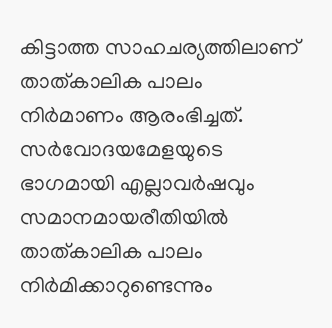കിട്ടാത്ത സാഹചര്യത്തിലാണ് താത്കാലിക പാലം നിർമാണം ആരംഭിച്ചത്. സർവോദയമേളയുടെ ഭാഗമായി എല്ലാവർഷവും സമാനമായരീതിയില്‍ താത്കാലിക പാലം നിർമിക്കാറുണ്ടെന്നും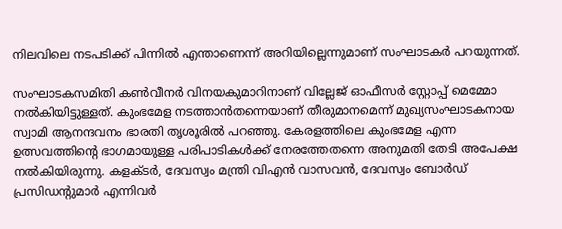നിലവിലെ നടപടിക്ക് പിന്നില്‍ എന്താണെന്ന് അറിയില്ലെന്നുമാണ് സംഘാടകർ പറയുന്നത്.

സംഘാടകസമിതി കണ്‍വീനർ വിനയകുമാറിനാണ് വില്ലേജ് ഓഫീസർ സ്റ്റോപ്പ്‌ മെമ്മോ നല്‍കിയിട്ടുള്ളത്. കുംഭമേള നടത്താൻതന്നെയാണ് തീരുമാനമെന്ന് മുഖ്യസംഘാടകനായ സ്വാമി ആനന്ദവനം ഭാരതി തൃശൂരില്‍ പറഞ്ഞു. കേരളത്തിലെ കുംഭമേള എന്ന ഉത്സവത്തിൻ്റെ ഭാഗമായുള്ള പരിപാടികള്‍ക്ക് നേരത്തേതന്നെ അനുമതി തേടി അപേക്ഷ നല്‍കിയിരുന്നു. കളക്ടർ, ദേവസ്വം മന്ത്രി വിഎൻ വാസവൻ, ദേവസ്വം ബോർഡ് പ്രസിഡൻ്റുമാർ എന്നിവർ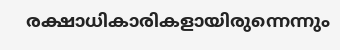രക്ഷാധികാരികളായിരുന്നെന്നും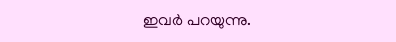ഇവർ പറയുന്നു.